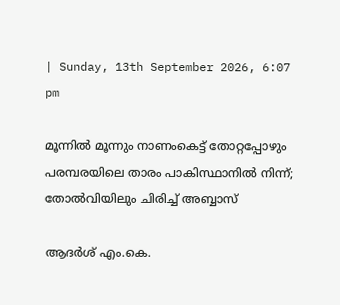| Sunday, 13th September 2026, 6:07 pm

മൂന്നില്‍ മൂന്നും നാണംകെട്ട് തോറ്റപ്പോഴും പരമ്പരയിലെ താരം പാകിസ്ഥാനില്‍ നിന്ന്; തോല്‍വിയിലും ചിരിച്ച് അബ്ബാസ്

ആദർശ് എം.കെ.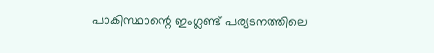പാകിസ്ഥാന്റെ ഇംഗ്ലണ്ട് പര്യടനത്തിലെ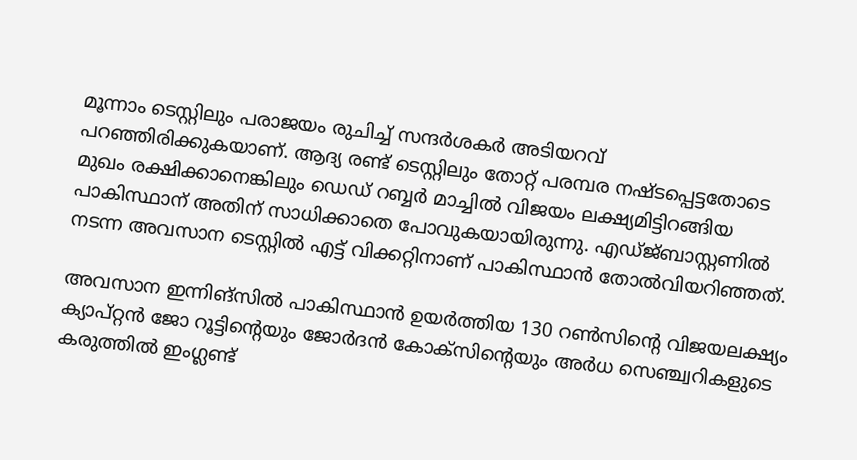മൂന്നാം ടെസ്റ്റിലും പരാജയം രുചിച്ച് സന്ദര്‍ശകര്‍ അടിയറവ് പറഞ്ഞിരിക്കുകയാണ്. ആദ്യ രണ്ട് ടെസ്റ്റിലും തോറ്റ് പരമ്പര നഷ്ടപ്പെട്ടതോടെ മുഖം രക്ഷിക്കാനെങ്കിലും ഡെഡ് റബ്ബര്‍ മാച്ചില്‍ വിജയം ലക്ഷ്യമിട്ടിറങ്ങിയ പാകിസ്ഥാന് അതിന് സാധിക്കാതെ പോവുകയായിരുന്നു. എഡ്ജ്ബാസ്റ്റണില്‍ നടന്ന അവസാന ടെസ്റ്റില്‍ എട്ട് വിക്കറ്റിനാണ് പാകിസ്ഥാന്‍ തോല്‍വിയറിഞ്ഞത്.

അവസാന ഇന്നിങ്‌സില്‍ പാകിസ്ഥാന്‍ ഉയര്‍ത്തിയ 130 റണ്‍സിന്റെ വിജയലക്ഷ്യം ക്യാപ്റ്റന്‍ ജോ റൂട്ടിന്റെയും ജോര്‍ദന്‍ കോക്‌സിന്റെയും അര്‍ധ സെഞ്ച്വറികളുടെ കരുത്തില്‍ ഇംഗ്ലണ്ട്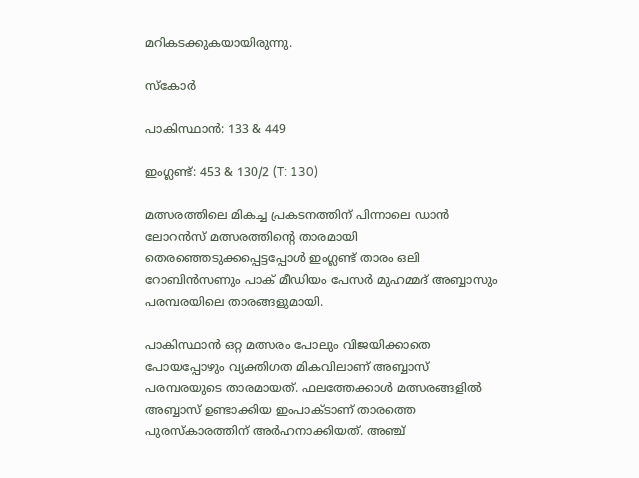മറികടക്കുകയായിരുന്നു.

സ്‌കോര്‍

പാകിസ്ഥാന്‍: 133 & 449

ഇംഗ്ലണ്ട്: 453 & 130/2 (T: 130)

മത്സരത്തിലെ മികച്ച പ്രകടനത്തിന് പിന്നാലെ ഡാന്‍ ലോറന്‍സ് മത്സരത്തിന്റെ താരമായി തെരഞ്ഞെടുക്കപ്പെട്ടപ്പോള്‍ ഇംഗ്ലണ്ട് താരം ഒലി റോബിന്‍സണും പാക് മീഡിയം പേസര്‍ മുഹമ്മദ് അബ്ബാസും പരമ്പരയിലെ താരങ്ങളുമായി.

പാകിസ്ഥാന്‍ ഒറ്റ മത്സരം പോലും വിജയിക്കാതെ പോയപ്പോഴും വ്യക്തിഗത മികവിലാണ് അബ്ബാസ് പരമ്പരയുടെ താരമായത്. ഫലത്തേക്കാള്‍ മത്സരങ്ങളില്‍ അബ്ബാസ് ഉണ്ടാക്കിയ ഇംപാക്ടാണ് താരത്തെ പുരസ്‌കാരത്തിന് അര്‍ഹനാക്കിയത്. അഞ്ച്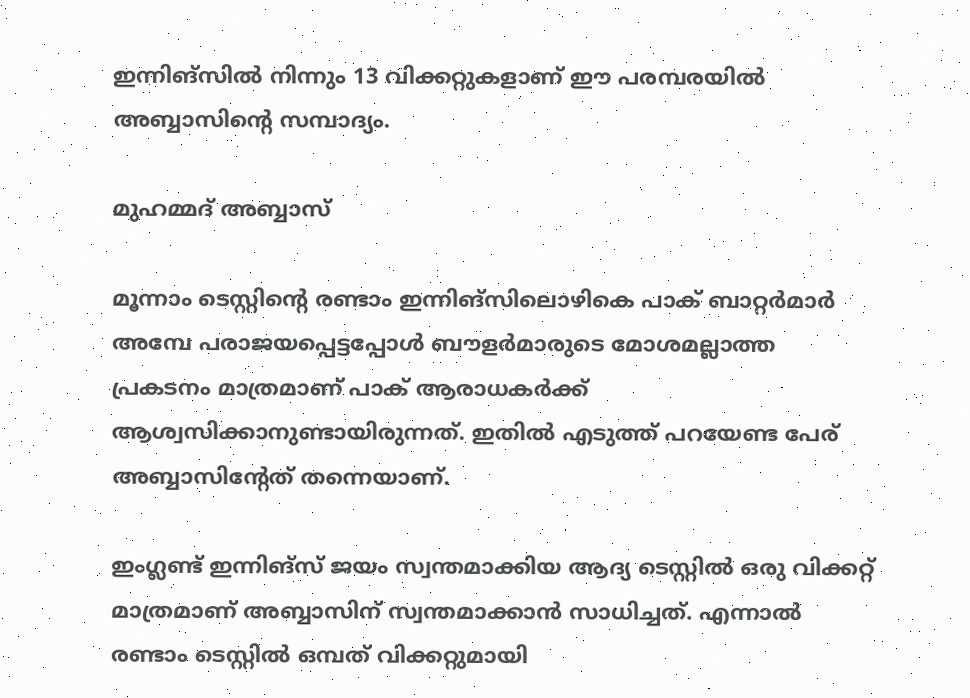ഇന്നിങ്‌സില്‍ നിന്നും 13 വിക്കറ്റുകളാണ് ഈ പരമ്പരയില്‍ അബ്ബാസിന്റെ സമ്പാദ്യം.

മുഹമ്മദ് അബ്ബാസ്

മൂന്നാം ടെസ്റ്റിന്റെ രണ്ടാം ഇന്നിങ്‌സിലൊഴികെ പാക് ബാറ്റര്‍മാര്‍ അമ്പേ പരാജയപ്പെട്ടപ്പോള്‍ ബൗളര്‍മാരുടെ മോശമല്ലാത്ത പ്രകടനം മാത്രമാണ് പാക് ആരാധകര്‍ക്ക് ആശ്വസിക്കാനുണ്ടായിരുന്നത്. ഇതില്‍ എടുത്ത് പറയേണ്ട പേര് അബ്ബാസിന്റേത് തന്നെയാണ്.

ഇംഗ്ലണ്ട് ഇന്നിങ്‌സ് ജയം സ്വന്തമാക്കിയ ആദ്യ ടെസ്റ്റില്‍ ഒരു വിക്കറ്റ് മാത്രമാണ് അബ്ബാസിന് സ്വന്തമാക്കാന്‍ സാധിച്ചത്. എന്നാല്‍ രണ്ടാം ടെസ്റ്റില്‍ ഒമ്പത് വിക്കറ്റുമായി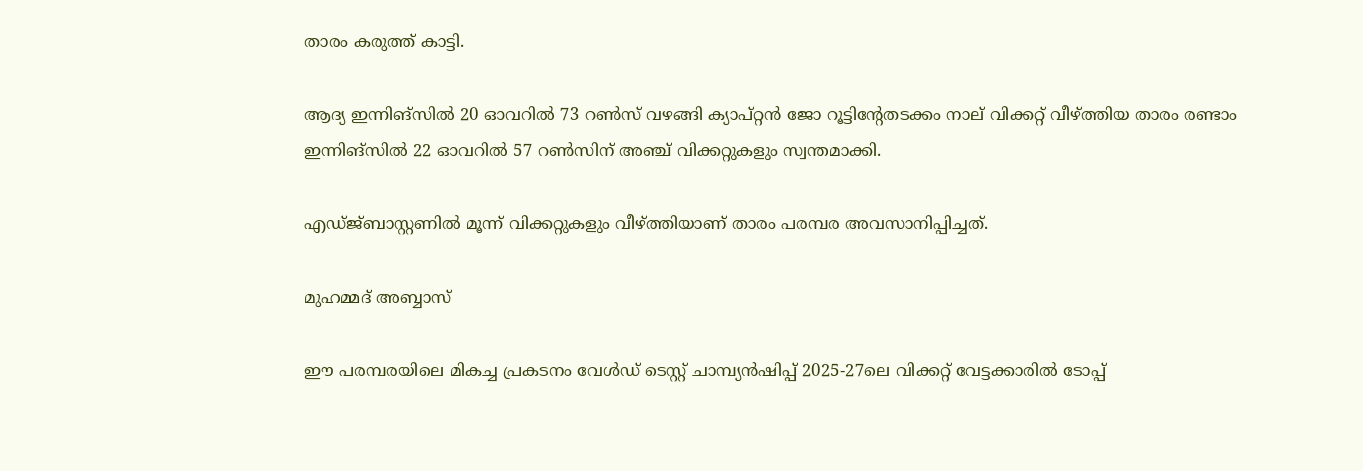താരം കരുത്ത് കാട്ടി.

ആദ്യ ഇന്നിങ്‌സില്‍ 20 ഓവറില്‍ 73 റണ്‍സ് വഴങ്ങി ക്യാപ്റ്റന്‍ ജോ റൂട്ടിന്റേതടക്കം നാല് വിക്കറ്റ് വീഴ്ത്തിയ താരം രണ്ടാം ഇന്നിങ്‌സില്‍ 22 ഓവറില്‍ 57 റണ്‍സിന് അഞ്ച് വിക്കറ്റുകളും സ്വന്തമാക്കി.

എഡ്ജ്ബാസ്റ്റണില്‍ മൂന്ന് വിക്കറ്റുകളും വീഴ്ത്തിയാണ് താരം പരമ്പര അവസാനിപ്പിച്ചത്.

മുഹമ്മദ് അബ്ബാസ്

ഈ പരമ്പരയിലെ മികച്ച പ്രകടനം വേള്‍ഡ് ടെസ്റ്റ് ചാമ്പ്യന്‍ഷിപ്പ് 2025-27ലെ വിക്കറ്റ് വേട്ടക്കാരില്‍ ടോപ്പ്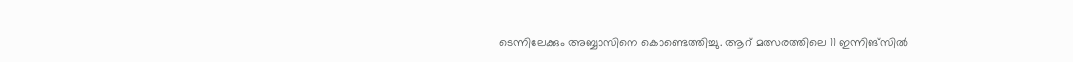ടെന്നിലേക്കും അബ്ബാസിനെ കൊണ്ടെത്തിച്ചു. ആറ് മത്സരത്തിലെ 11 ഇന്നിങ്‌സില്‍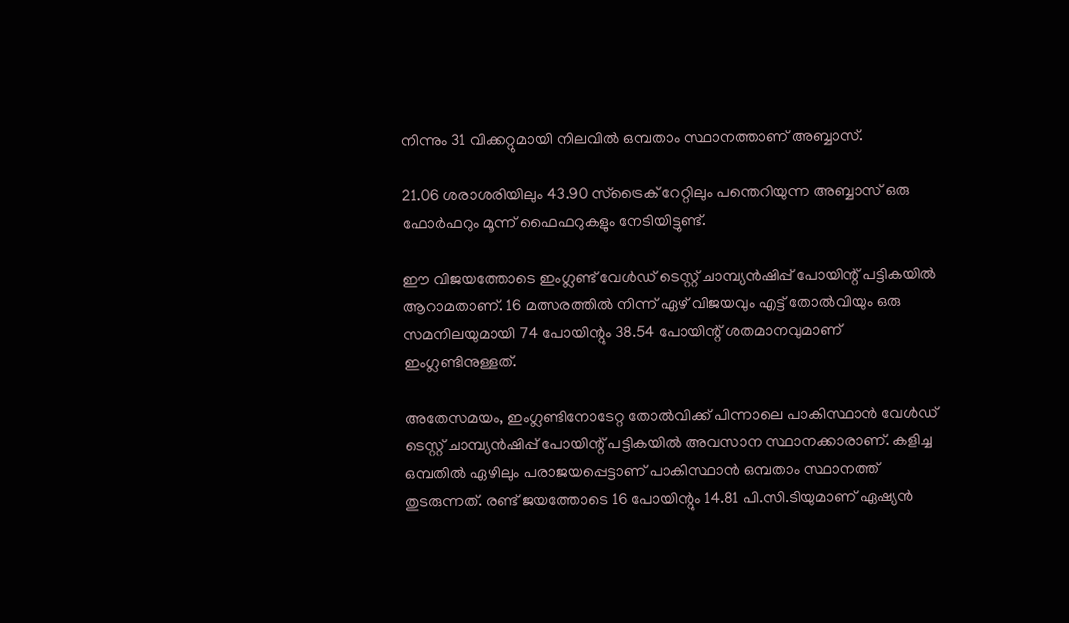നിന്നും 31 വിക്കറ്റുമായി നിലവില്‍ ഒമ്പതാം സ്ഥാനത്താണ് അബ്ബാസ്.

21.06 ശരാശരിയിലും 43.90 സ്‌ട്രൈക് റേറ്റിലും പന്തെറിയുന്ന അബ്ബാസ് ഒരു ഫോര്‍ഫറും മൂന്ന് ഫൈഫറുകളും നേടിയിട്ടുണ്ട്.

ഈ വിജയത്തോടെ ഇംഗ്ലണ്ട് വേള്‍ഡ് ടെസ്റ്റ് ചാമ്പ്യന്‍ഷിപ്പ് പോയിന്റ് പട്ടികയില്‍ ആറാമതാണ്. 16 മത്സരത്തില്‍ നിന്ന് ഏഴ് വിജയവും എട്ട് തോല്‍വിയും ഒരു സമനിലയുമായി 74 പോയിന്റും 38.54 പോയിന്റ് ശതമാനവുമാണ് ഇംഗ്ലണ്ടിനുള്ളത്.

അതേസമയം, ഇംഗ്ലണ്ടിനോടേറ്റ തോല്‍വിക്ക് പിന്നാലെ പാകിസ്ഥാന്‍ വേള്‍ഡ് ടെസ്റ്റ് ചാമ്പ്യന്‍ഷിപ്പ് പോയിന്റ് പട്ടികയില്‍ അവസാന സ്ഥാനക്കാരാണ്. കളിച്ച ഒമ്പതില്‍ ഏഴിലും പരാജയപ്പെട്ടാണ് പാകിസ്ഥാന്‍ ഒമ്പതാം സ്ഥാനത്ത് തുടരുന്നത്. രണ്ട് ജയത്തോടെ 16 പോയിന്റും 14.81 പി.സി.ടിയുമാണ് ഏഷ്യന്‍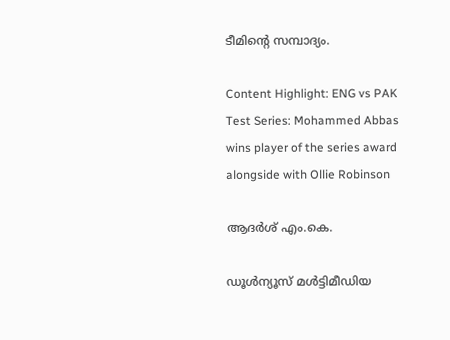ടീമിന്റെ സമ്പാദ്യം.

Content Highlight: ENG vs PAK Test Series: Mohammed Abbas wins player of the series award alongside with Ollie Robinson

ആദർശ് എം.കെ.

ഡൂള്‍ന്യൂസ് മള്‍ട്ടിമീഡിയ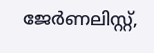ജേര്‍ണലിസ്റ്റ്,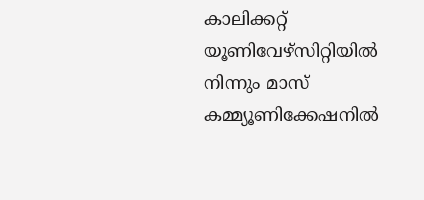കാലിക്കറ്റ് യൂണിവേഴ്സിറ്റിയില്‍ നിന്നും മാസ് കമ്മ്യൂണിക്കേഷനില്‍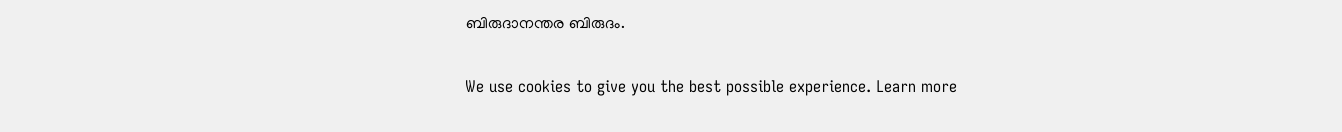ബിരുദാനന്തര ബിരുദം.

We use cookies to give you the best possible experience. Learn more